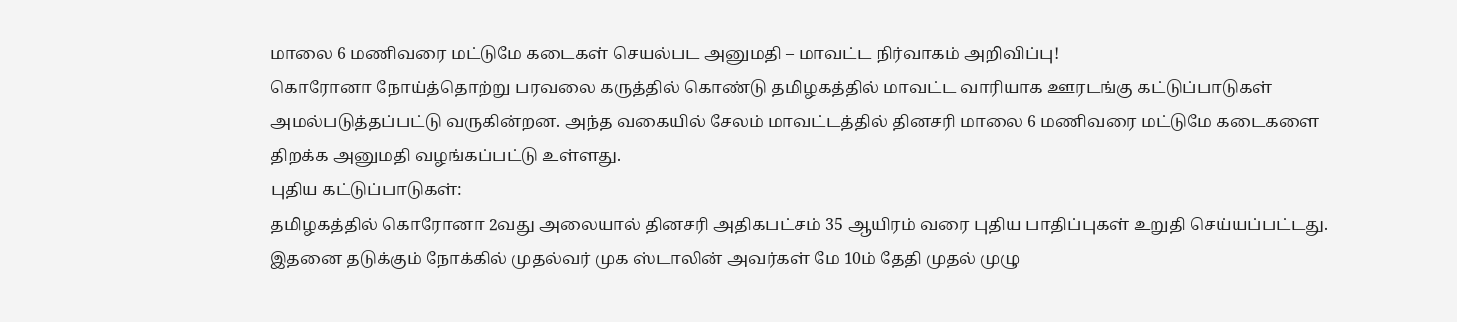மாலை 6 மணிவரை மட்டுமே கடைகள் செயல்பட அனுமதி – மாவட்ட நிர்வாகம் அறிவிப்பு!
கொரோனா நோய்த்தொற்று பரவலை கருத்தில் கொண்டு தமிழகத்தில் மாவட்ட வாரியாக ஊரடங்கு கட்டுப்பாடுகள் அமல்படுத்தப்பட்டு வருகின்றன. அந்த வகையில் சேலம் மாவட்டத்தில் தினசரி மாலை 6 மணிவரை மட்டுமே கடைகளை திறக்க அனுமதி வழங்கப்பட்டு உள்ளது.
புதிய கட்டுப்பாடுகள்:
தமிழகத்தில் கொரோனா 2வது அலையால் தினசரி அதிகபட்சம் 35 ஆயிரம் வரை புதிய பாதிப்புகள் உறுதி செய்யப்பட்டது. இதனை தடுக்கும் நோக்கில் முதல்வர் முக ஸ்டாலின் அவர்கள் மே 10ம் தேதி முதல் முழு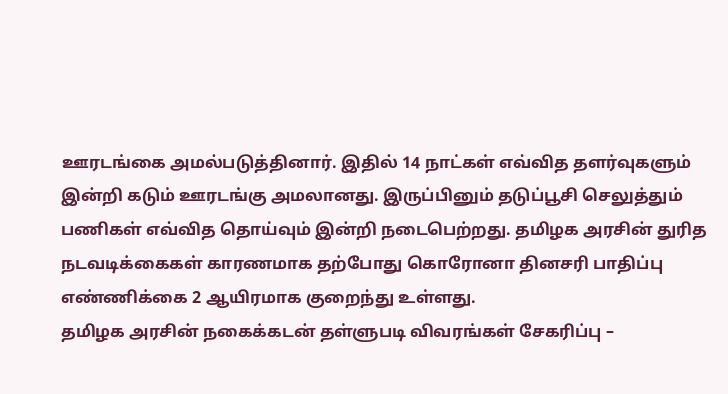ஊரடங்கை அமல்படுத்தினார். இதில் 14 நாட்கள் எவ்வித தளர்வுகளும் இன்றி கடும் ஊரடங்கு அமலானது. இருப்பினும் தடுப்பூசி செலுத்தும் பணிகள் எவ்வித தொய்வும் இன்றி நடைபெற்றது. தமிழக அரசின் துரித நடவடிக்கைகள் காரணமாக தற்போது கொரோனா தினசரி பாதிப்பு எண்ணிக்கை 2 ஆயிரமாக குறைந்து உள்ளது.
தமிழக அரசின் நகைக்கடன் தள்ளுபடி விவரங்கள் சேகரிப்பு –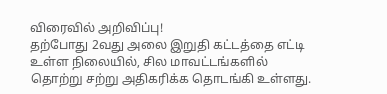விரைவில் அறிவிப்பு!
தற்போது 2வது அலை இறுதி கட்டத்தை எட்டி உள்ள நிலையில், சில மாவட்டங்களில் தொற்று சற்று அதிகரிக்க தொடங்கி உள்ளது.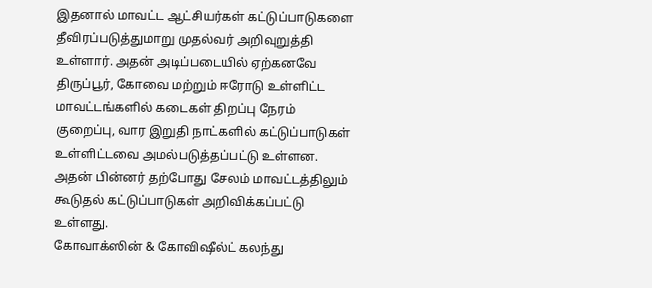இதனால் மாவட்ட ஆட்சியர்கள் கட்டுப்பாடுகளை தீவிரப்படுத்துமாறு முதல்வர் அறிவுறுத்தி உள்ளார். அதன் அடிப்படையில் ஏற்கனவே திருப்பூர், கோவை மற்றும் ஈரோடு உள்ளிட்ட மாவட்டங்களில் கடைகள் திறப்பு நேரம் குறைப்பு, வார இறுதி நாட்களில் கட்டுப்பாடுகள் உள்ளிட்டவை அமல்படுத்தப்பட்டு உள்ளன. அதன் பின்னர் தற்போது சேலம் மாவட்டத்திலும் கூடுதல் கட்டுப்பாடுகள் அறிவிக்கப்பட்டு உள்ளது.
கோவாக்ஸின் & கோவிஷீல்ட் கலந்து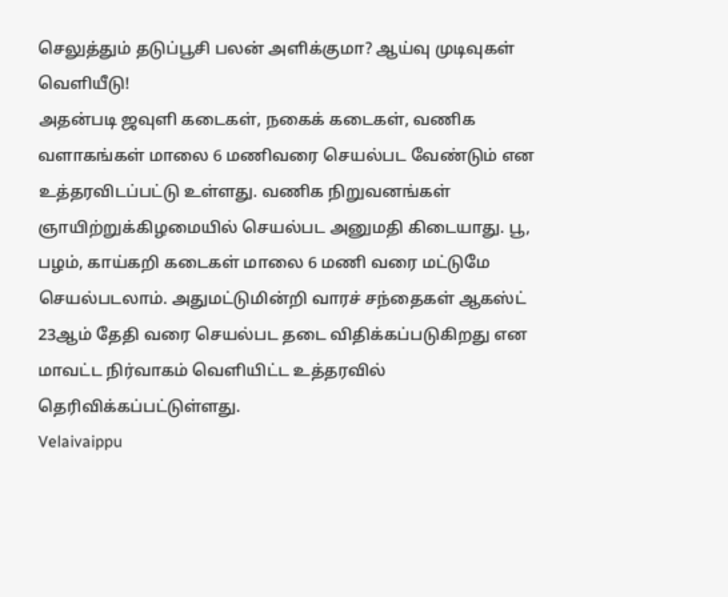செலுத்தும் தடுப்பூசி பலன் அளிக்குமா? ஆய்வு முடிவுகள் வெளியீடு!
அதன்படி ஜவுளி கடைகள், நகைக் கடைகள், வணிக வளாகங்கள் மாலை 6 மணிவரை செயல்பட வேண்டும் என உத்தரவிடப்பட்டு உள்ளது. வணிக நிறுவனங்கள் ஞாயிற்றுக்கிழமையில் செயல்பட அனுமதி கிடையாது. பூ, பழம், காய்கறி கடைகள் மாலை 6 மணி வரை மட்டுமே செயல்படலாம். அதுமட்டுமின்றி வாரச் சந்தைகள் ஆகஸ்ட் 23ஆம் தேதி வரை செயல்பட தடை விதிக்கப்படுகிறது என மாவட்ட நிர்வாகம் வெளியிட்ட உத்தரவில் தெரிவிக்கப்பட்டுள்ளது.
Velaivaippu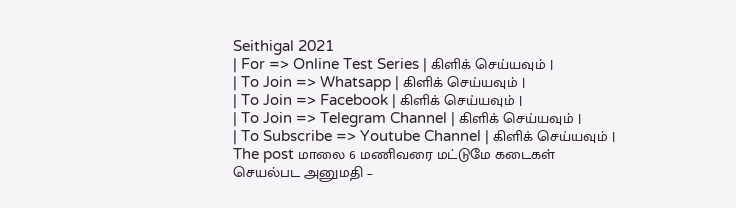Seithigal 2021
| For => Online Test Series | கிளிக் செய்யவும் |
| To Join => Whatsapp | கிளிக் செய்யவும் |
| To Join => Facebook | கிளிக் செய்யவும் |
| To Join => Telegram Channel | கிளிக் செய்யவும் |
| To Subscribe => Youtube Channel | கிளிக் செய்யவும் |
The post மாலை 6 மணிவரை மட்டுமே கடைகள் செயல்பட அனுமதி –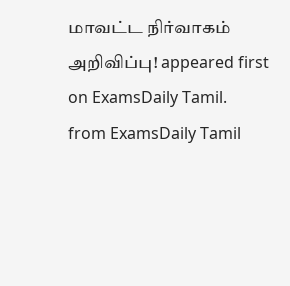மாவட்ட நிர்வாகம் அறிவிப்பு! appeared first on ExamsDaily Tamil.
from ExamsDaily Tamil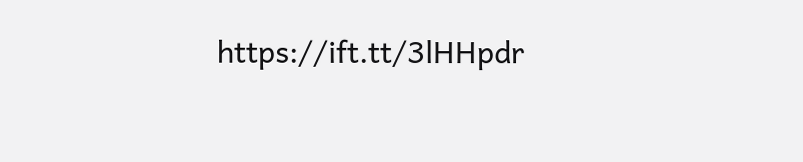https://ift.tt/3lHHpdr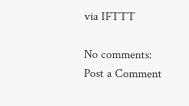via IFTTT

No comments:
Post a Comment